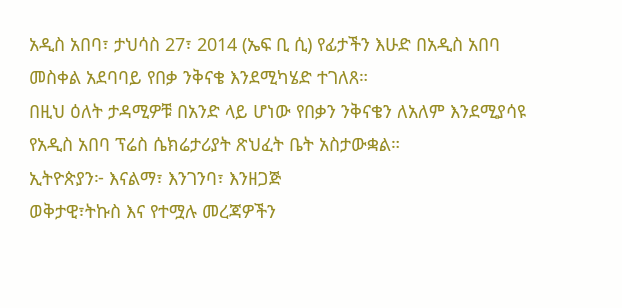አዲስ አበባ፣ ታህሳስ 27፣ 2014 (ኤፍ ቢ ሲ) የፊታችን እሁድ በአዲስ አበባ መስቀል አደባባይ የበቃ ንቅናቄ እንደሚካሄድ ተገለጸ።
በዚህ ዕለት ታዳሚዎቹ በአንድ ላይ ሆነው የበቃን ንቅናቄን ለአለም እንደሚያሳዩ የአዲስ አበባ ፕሬስ ሴክሬታሪያት ጽህፈት ቤት አስታውቋል።
ኢትዮጵያን፦ እናልማ፣ እንገንባ፣ እንዘጋጅ
ወቅታዊ፣ትኩስ እና የተሟሉ መረጃዎችን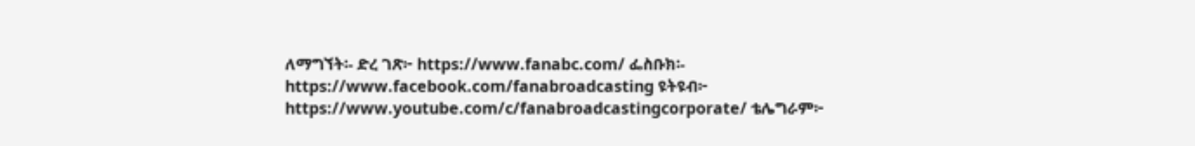ለማግኘት፡- ድረ ገጽ፦ https://www.fanabc.com/ ፌስቡክ፡- https://www.facebook.com/fanabroadcasting ዩትዩብ፦ https://www.youtube.com/c/fanabroadcastingcorporate/ ቴሌግራም፦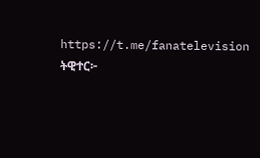https://t.me/fanatelevision ትዊተር፦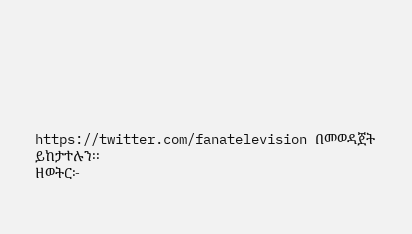https://twitter.com/fanatelevision በመወዳጀት ይከታተሉን፡፡
ዘወትር፦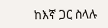ከእኛ ጋር ስላሉ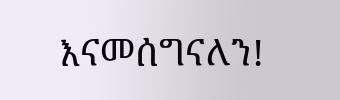እናመሰግናለን!